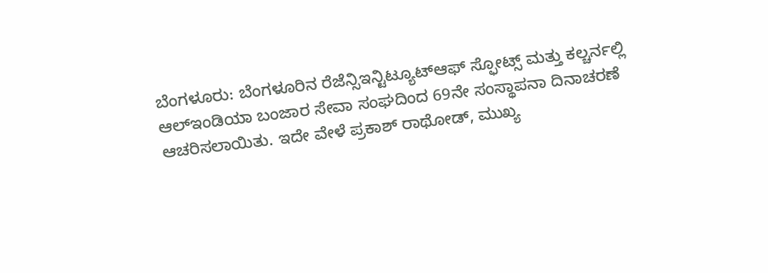ಬೆಂಗಳೂರು: ಬೆಂಗಳೂರಿನ ರೆಜೆನ್ಸಿಇನ್ಟಿಟ್ಯೂಟ್ಆಫ್ ಸ್ಫೋಟ್ಸ್ ಮತ್ತು ಕಲ್ಚರ್ನಲ್ಲಿ ಆಲ್ಇಂಡಿಯಾ ಬಂಜಾರ ಸೇವಾ ಸಂಘದಿಂದ 69ನೇ ಸಂಸ್ಥಾಪನಾ ದಿನಾಚರಣೆ ಆಚರಿಸಲಾಯಿತು. ಇದೇ ವೇಳೆ ಪ್ರಕಾಶ್ ರಾಥೋಡ್, ಮುಖ್ಯ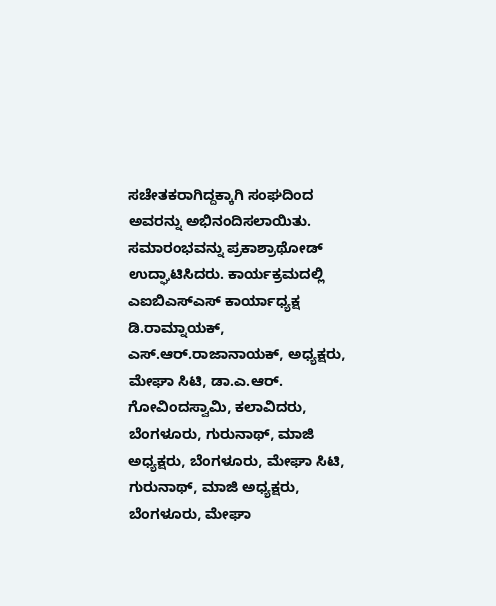ಸಚೇತಕರಾಗಿದ್ದಕ್ಕಾಗಿ ಸಂಘದಿಂದ ಅವರನ್ನು ಅಭಿನಂದಿಸಲಾಯಿತು.
ಸಮಾರಂಭವನ್ನು ಪ್ರಕಾಶ್ರಾಥೋಡ್ ಉದ್ಘಾಟಿಸಿದರು. ಕಾರ್ಯಕ್ರಮದಲ್ಲಿ ಎಐಬಿಎಸ್ಎಸ್ ಕಾರ್ಯಾಧ್ಯಕ್ಷ ಡಿ.ರಾಮ್ನಾಯಕ್, ಎಸ್.ಆರ್.ರಾಜಾನಾಯಕ್, ಅಧ್ಯಕ್ಷರು, ಮೇಘಾ ಸಿಟಿ, ಡಾ.ಎ.ಆರ್. ಗೋವಿಂದಸ್ವಾಮಿ, ಕಲಾವಿದರು, ಬೆಂಗಳೂರು, ಗುರುನಾಥ್, ಮಾಜಿ ಅಧ್ಯಕ್ಷರು, ಬೆಂಗಳೂರು, ಮೇಘಾ ಸಿಟಿ, ಗುರುನಾಥ್, ಮಾಜಿ ಅಧ್ಯಕ್ಷರು, ಬೆಂಗಳೂರು, ಮೇಘಾ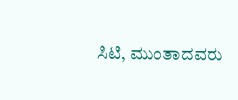ಸಿಟಿ, ಮುಂತಾದವರು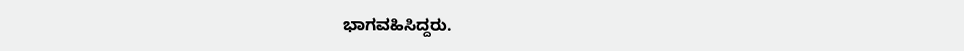ಭಾಗವಹಿಸಿದ್ದರು.